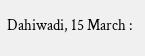Dahiwadi, 15 March :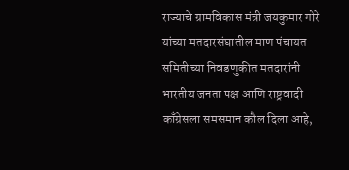राज्याचे ग्रामविकास मंत्री जयकुमार गोरे यांच्या मतदारसंघातील माण पंचायत समितीच्या निवडणुकीत मतदारांनी भारतीय जनता पक्ष आणि राष्ट्रवादी काँग्रेसला समसमान कौल दिला आहे,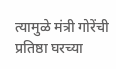त्यामुळे मंत्री गोरेंची प्रतिष्ठा घरच्या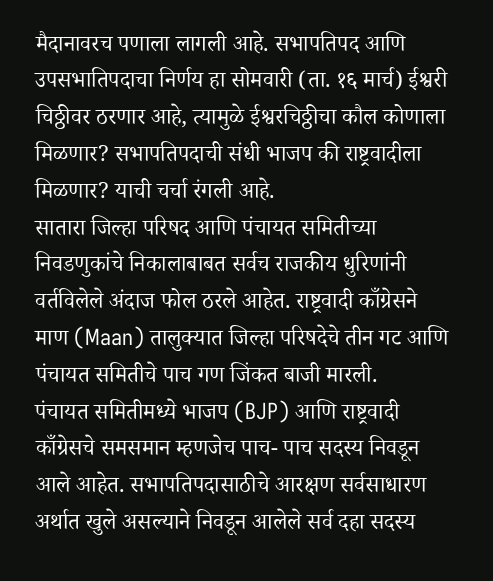मैदानावरच पणाला लागली आहे. सभापतिपद आणि उपसभातिपदाचा निर्णय हा सोमवारी (ता. १६ मार्च) ईश्वरी चिठ्ठीवर ठरणार आहे, त्यामुळे ईश्वरचिठ्ठीचा कौल कोणाला मिळणार? सभापतिपदाची संधी भाजप की राष्ट्रवादीला मिळणार? याची चर्चा रंगली आहे.
सातारा जिल्हा परिषद आणि पंचायत समितीच्या निवडणुकांचे निकालाबाबत सर्वच राजकीय धुरिणांनी वर्तविलेले अंदाज फोल ठरले आहेत. राष्ट्रवादी काँग्रेसने माण (Maan) तालुक्यात जिल्हा परिषदेचे तीन गट आणि पंचायत समितीचे पाच गण जिंकत बाजी मारली.
पंचायत समितीमध्ये भाजप (BJP) आणि राष्ट्रवादी काँग्रेसचे समसमान म्हणजेच पाच- पाच सदस्य निवडून आले आहेत. सभापतिपदासाठीचे आरक्षण सर्वसाधारण अर्थात खुले असल्याने निवडून आलेले सर्व दहा सदस्य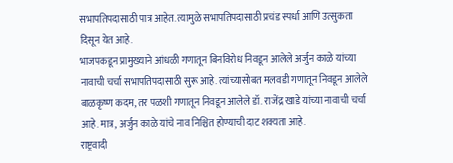सभापतिपदासाठी पात्र आहेत. त्यामुळे सभापतिपदासाठी प्रचंड स्पर्धा आणि उत्सुकता दिसून येत आहे.
भाजपकडून प्रामुख्याने आंधळी गणातून बिनविरोध निवडून आलेले अर्जुन काळे यांच्या नावाची चर्चा सभापतिपदासाठी सुरू आहे. त्यांच्यासोबत मलवडी गणातून निवडून आलेले बाळकृष्ण कदम, तर पळशी गणातून निवडून आलेले डॉ. राजेंद्र खाडे यांच्या नावाची चर्चा आहे. मात्र, अर्जुन काळे यांचे नाव निश्चित होण्याची दाट शक्यता आहे.
राष्ट्रवादी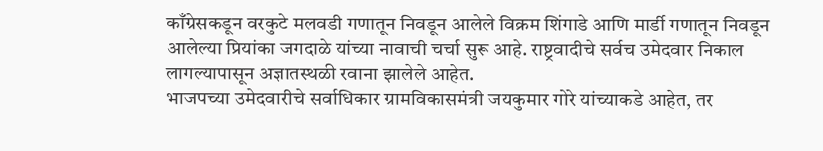काँग्रेसकडून वरकुटे मलवडी गणातून निवडून आलेले विक्रम शिंगाडे आणि मार्डी गणातून निवडून आलेल्या प्रियांका जगदाळे यांच्या नावाची चर्चा सुरू आहे. राष्ट्रवादीचे सर्वच उमेदवार निकाल लागल्यापासून अज्ञातस्थळी रवाना झालेले आहेत.
भाजपच्या उमेदवारीचे सर्वाधिकार ग्रामविकासमंत्री जयकुमार गोरे यांच्याकडे आहेत, तर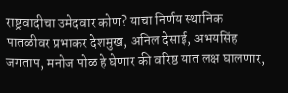राष्ट्रवादीचा उमेदवार कोण? याचा निर्णय स्थानिक पातळीवर प्रभाकर देशमुख, अनिल देसाई, अभयसिंह जगताप, मनोज पोळ हे घेणार की वरिष्ठ यात लक्ष घालणार,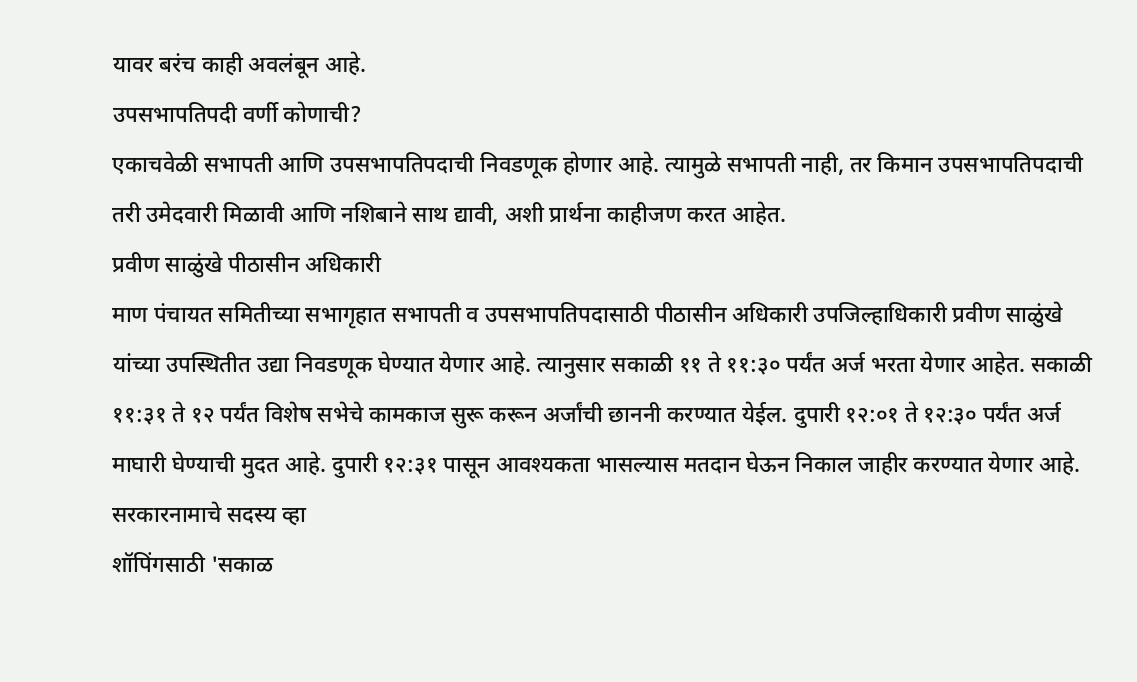यावर बरंच काही अवलंबून आहे.
उपसभापतिपदी वर्णी कोणाची?
एकाचवेळी सभापती आणि उपसभापतिपदाची निवडणूक होणार आहे. त्यामुळे सभापती नाही, तर किमान उपसभापतिपदाची तरी उमेदवारी मिळावी आणि नशिबाने साथ द्यावी, अशी प्रार्थना काहीजण करत आहेत.
प्रवीण साळुंखे पीठासीन अधिकारी
माण पंचायत समितीच्या सभागृहात सभापती व उपसभापतिपदासाठी पीठासीन अधिकारी उपजिल्हाधिकारी प्रवीण साळुंखे यांच्या उपस्थितीत उद्या निवडणूक घेण्यात येणार आहे. त्यानुसार सकाळी ११ ते ११:३० पर्यंत अर्ज भरता येणार आहेत. सकाळी ११:३१ ते १२ पर्यंत विशेष सभेचे कामकाज सुरू करून अर्जांची छाननी करण्यात येईल. दुपारी १२:०१ ते १२:३० पर्यंत अर्ज माघारी घेण्याची मुदत आहे. दुपारी १२:३१ पासून आवश्यकता भासल्यास मतदान घेऊन निकाल जाहीर करण्यात येणार आहे.
सरकारनामाचे सदस्य व्हा
शॉपिंगसाठी 'सकाळ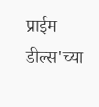प्राईम डील्स'च्या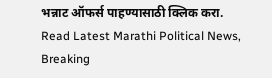भन्नाट ऑफर्स पाहण्यासाठी क्लिक करा.
Read Latest Marathi Political News, Breaking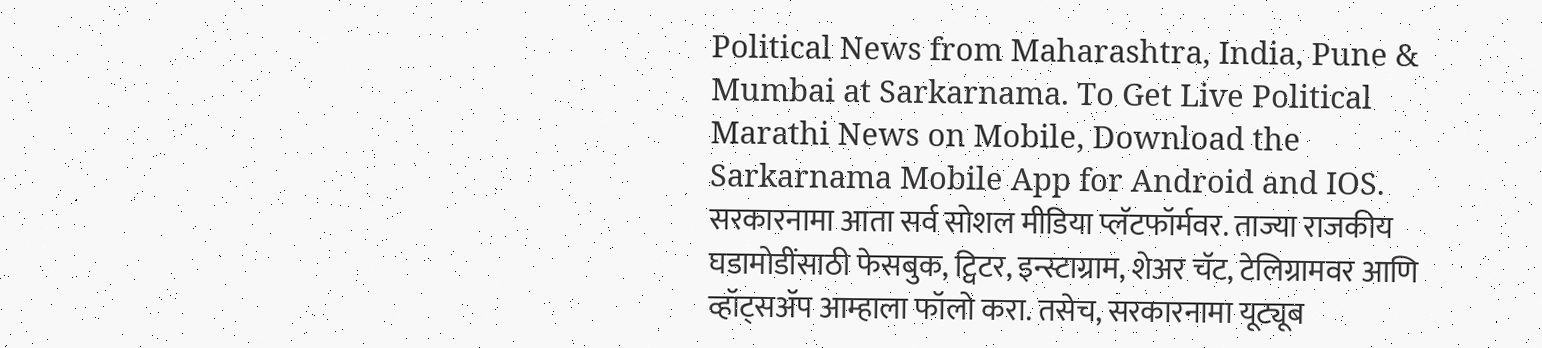Political News from Maharashtra, India, Pune & Mumbai at Sarkarnama. To Get Live Political Marathi News on Mobile, Download the Sarkarnama Mobile App for Android and IOS. सरकारनामा आता सर्व सोशल मीडिया प्लॅटफॉर्मवर. ताज्या राजकीय घडामोडींसाठी फेसबुक, ट्विटर, इन्स्टाग्राम, शेअर चॅट, टेलिग्रामवर आणि व्हॉट्सॲप आम्हाला फॉलो करा. तसेच, सरकारनामा यूट्यूब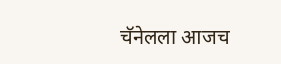चॅनेलला आजच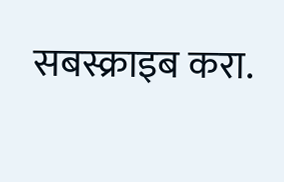सबस्क्राइब करा.